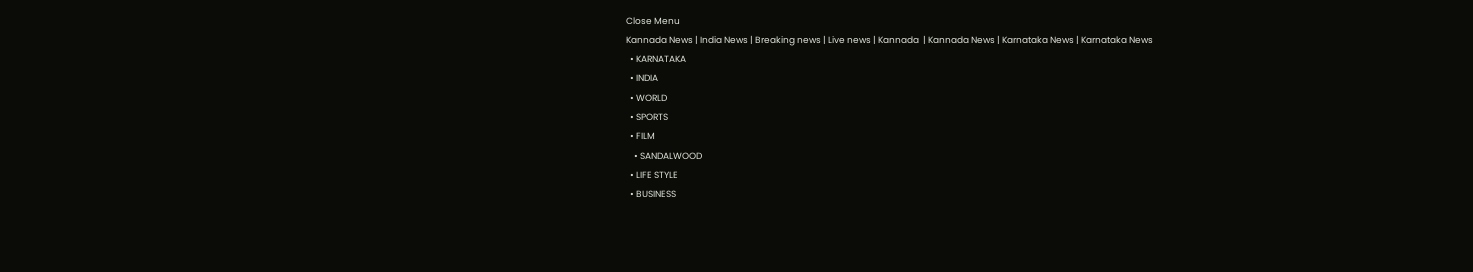Close Menu
Kannada News | India News | Breaking news | Live news | Kannada  | Kannada News | Karnataka News | Karnataka News
  • KARNATAKA
  • INDIA
  • WORLD
  • SPORTS
  • FILM
    • SANDALWOOD
  • LIFE STYLE
  • BUSINESS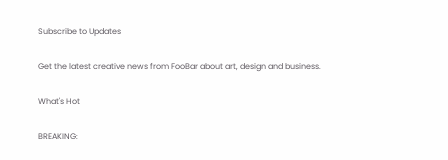Subscribe to Updates

Get the latest creative news from FooBar about art, design and business.

What's Hot

BREAKING: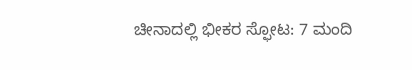ಚೀನಾದಲ್ಲಿ ಭೀಕರ ಸ್ಫೋಟ: 7 ಮಂದಿ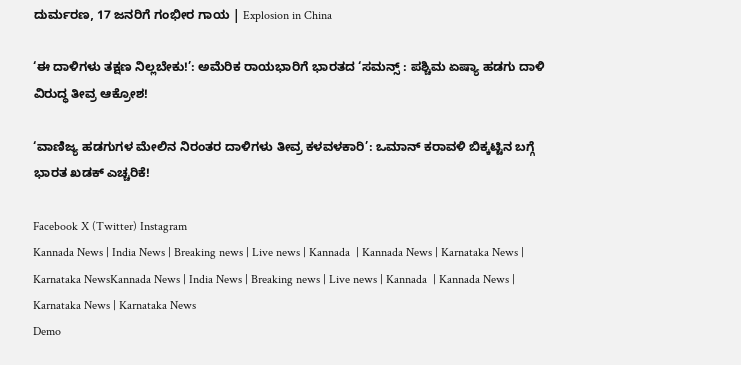ದುರ್ಮರಣ, 17 ಜನರಿಗೆ ಗಂಭೀರ ಗಾಯ | Explosion in China

‘ಈ ದಾಳಿಗಳು ತಕ್ಷಣ ನಿಲ್ಲಬೇಕು!’: ಅಮೆರಿಕ ರಾಯಭಾರಿಗೆ ಭಾರತದ ‘ಸಮನ್ಸ್ : ಪಶ್ಚಿಮ ಏಷ್ಯಾ ಹಡಗು ದಾಳಿ ವಿರುದ್ಧ ತೀವ್ರ ಆಕ್ರೋಶ!

‘ವಾಣಿಜ್ಯ ಹಡಗುಗಳ ಮೇಲಿನ ನಿರಂತರ ದಾಳಿಗಳು ತೀವ್ರ ಕಳವಳಕಾರಿ’: ಒಮಾನ್ ಕರಾವಳಿ ಬಿಕ್ಕಟ್ಟಿನ ಬಗ್ಗೆ ಭಾರತ ಖಡಕ್ ಎಚ್ಚರಿಕೆ!

Facebook X (Twitter) Instagram
Kannada News | India News | Breaking news | Live news | Kannada  | Kannada News | Karnataka News | Karnataka NewsKannada News | India News | Breaking news | Live news | Kannada  | Kannada News | Karnataka News | Karnataka News
Demo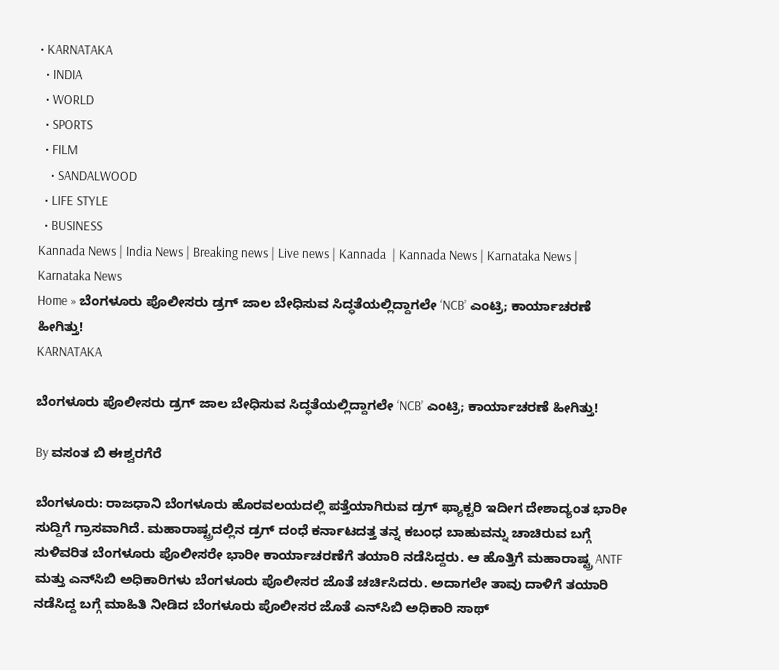• KARNATAKA
  • INDIA
  • WORLD
  • SPORTS
  • FILM
    • SANDALWOOD
  • LIFE STYLE
  • BUSINESS
Kannada News | India News | Breaking news | Live news | Kannada  | Kannada News | Karnataka News | Karnataka News
Home » ಬೆಂಗಳೂರು ಪೊಲೀಸರು ಡ್ರಗ್ ಜಾಲ ಬೇಧಿಸುವ ಸಿದ್ಧತೆಯಲ್ಲಿದ್ದಾಗಲೇ ‘NCB’ ಎಂಟ್ರಿ; ಕಾರ್ಯಾಚರಣೆ ಹೀಗಿತ್ತು!
KARNATAKA

ಬೆಂಗಳೂರು ಪೊಲೀಸರು ಡ್ರಗ್ ಜಾಲ ಬೇಧಿಸುವ ಸಿದ್ಧತೆಯಲ್ಲಿದ್ದಾಗಲೇ ‘NCB’ ಎಂಟ್ರಿ; ಕಾರ್ಯಾಚರಣೆ ಹೀಗಿತ್ತು!

By ವಸಂತ ಬಿ ಈಶ್ವರಗೆರೆ

ಬೆಂಗಳೂರು: ರಾಜಧಾನಿ ಬೆಂಗಳೂರು ಹೊರವಲಯದಲ್ಲಿ ಪತ್ತೆಯಾಗಿರುವ ಡ್ರಗ್ ಫ್ಯಾಕ್ಟರಿ ಇದೀಗ ದೇಶಾದ್ಯಂತ ಭಾರೀ ಸುದ್ದಿಗೆ ಗ್ರಾಸವಾಗಿದೆ. ಮಹಾರಾಷ್ಟ್ರದಲ್ಲಿನ ಡ್ರಗ್ ದಂಧೆ ಕರ್ನಾಟದತ್ತ ತನ್ನ ಕಬಂಧ ಬಾಹುವನ್ನು ಚಾಚಿರುವ ಬಗ್ಗೆ ಸುಳಿವರಿತ ಬೆಂಗಳೂರು ಪೊಲೀಸರೇ ಭಾರೀ ಕಾರ್ಯಾಚರಣೆಗೆ ತಯಾರಿ ನಡೆಸಿದ್ದರು. ಆ ಹೊತ್ತಿಗೆ ಮಹಾರಾಷ್ಟ್ರ ANTF ಮತ್ತು ಎನ್‌ಸಿಬಿ ಅಧಿಕಾರಿಗಳು ಬೆಂಗಳೂರು ಪೊಲೀಸರ ಜೊತೆ ಚರ್ಚಿಸಿದರು. ಅದಾಗಲೇ ತಾವು ದಾಳಿಗೆ ತಯಾರಿ ನಡೆಸಿದ್ದ ಬಗ್ಗೆ ಮಾಹಿತಿ ನೀಡಿದ ಬೆಂಗಳೂರು ಪೊಲೀಸರ ಜೊತೆ ಎನ್‌ಸಿಬಿ ಅಧಿಕಾರಿ ಸಾಥ್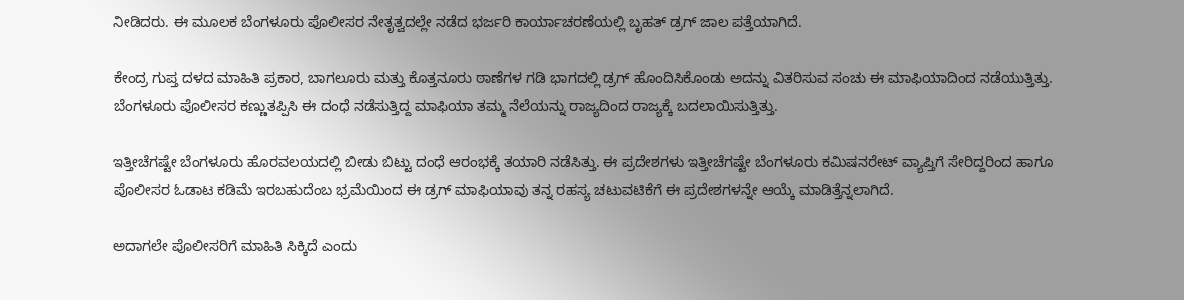ನೀಡಿದರು. ಈ ಮೂಲಕ ಬೆಂಗಳೂರು ಪೊಲೀಸರ ನೇತೃತ್ವದಲ್ಲೇ ನಡೆದ ಭರ್ಜರಿ ಕಾರ್ಯಾಚರಣೆಯಲ್ಲಿ ಬೃಹತ್ ಡ್ರಗ್ ಜಾಲ ಪತ್ತೆಯಾಗಿದೆ.

ಕೇಂದ್ರ ಗುಪ್ತ ದಳದ ಮಾಹಿತಿ ಪ್ರಕಾರ, ಬಾಗಲೂರು ಮತ್ತು ಕೊತ್ತನೂರು ಠಾಣೆಗಳ ಗಡಿ ಭಾಗದಲ್ಲಿ ಡ್ರಗ್ ಹೊಂದಿಸಿಕೊಂಡು ಅದನ್ನು ವಿತರಿಸುವ ಸಂಚು ಈ ಮಾಫಿಯಾದಿಂದ ನಡೆಯುತ್ತಿತ್ತು. ಬೆಂಗಳೂರು ಪೊಲೀಸರ ಕಣ್ಣುತಪ್ಪಿಸಿ ಈ ದಂಧೆ ನಡೆಸುತ್ತಿದ್ದ ಮಾಫಿಯಾ ತಮ್ಮ ನೆಲೆಯನ್ನು ರಾಜ್ಯದಿಂದ ರಾಜ್ಯಕ್ಕೆ ಬದಲಾಯಿಸುತ್ತಿತ್ತು.

ಇತ್ತೀಚೆಗಷ್ಟೇ ಬೆಂಗಳೂರು ಹೊರವಲಯದಲ್ಲಿ ಬೀಡು ಬಿಟ್ಟು ದಂಧೆ ಆರಂಭಕ್ಕೆ ತಯಾರಿ ನಡೆಸಿತ್ತು. ಈ ಪ್ರದೇಶಗಳು ಇತ್ತೀಚೆಗಷ್ಟೇ ಬೆಂಗಳೂರು ಕಮಿಷನರೇಟ್ ವ್ಯಾಪ್ತಿಗೆ ಸೇರಿದ್ದರಿಂದ ಹಾಗೂ ಪೊಲೀಸರ ಓಡಾಟ ಕಡಿಮೆ ಇರಬಹುದೆಂಬ ಭ್ರಮೆಯಿಂದ ಈ ಡ್ರಗ್ ಮಾಫಿಯಾವು ತನ್ನ ರಹಸ್ಯ ಚಟುವಟಿಕೆಗೆ ಈ ಪ್ರದೇಶಗಳನ್ನೇ ಆಯ್ಕೆ ಮಾಡಿತ್ತೆನ್ನಲಾಗಿದೆ.

ಅದಾಗಲೇ ಪೊಲೀಸರಿಗೆ ಮಾಹಿತಿ ಸಿಕ್ಕಿದೆ ಎಂದು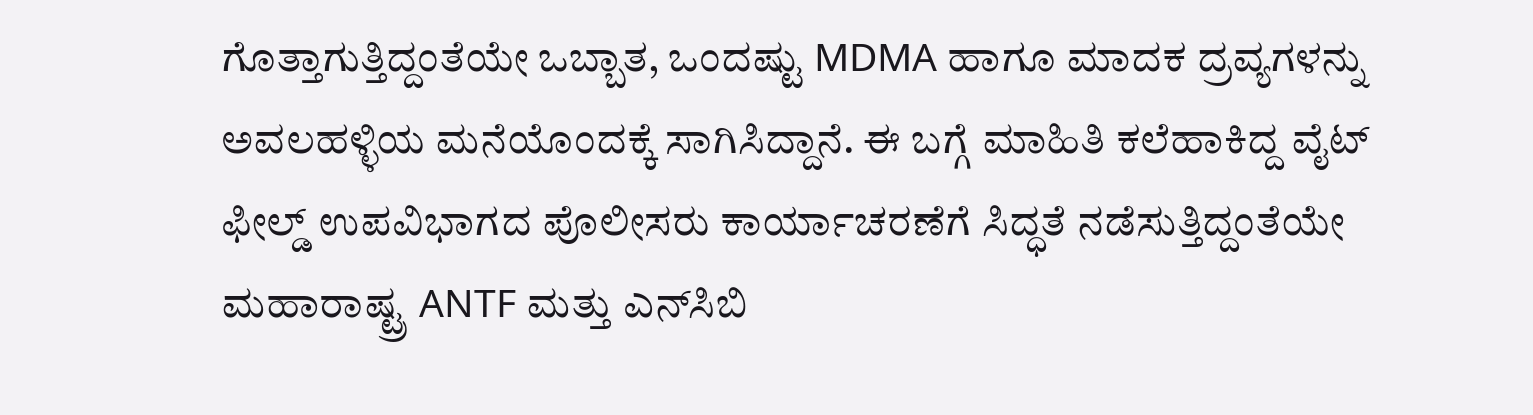ಗೊತ್ತಾಗುತ್ತಿದ್ದಂತೆಯೇ ಒಬ್ಬಾತ, ಒಂದಷ್ಟು MDMA ಹಾಗೂ ಮಾದಕ ದ್ರವ್ಯಗಳನ್ನು ಅವಲಹಳ್ಳಿಯ ಮನೆಯೊಂದಕ್ಕೆ ಸಾಗಿಸಿದ್ದಾನೆ. ಈ ಬಗ್ಗೆ ಮಾಹಿತಿ ಕಲೆಹಾಕಿದ್ದ ವೈಟ್ ಫೀಲ್ಡ್ ಉಪವಿಭಾಗದ ಪೊಲೀಸರು ಕಾರ್ಯಾಚರಣೆಗೆ ಸಿದ್ಧತೆ ನಡೆಸುತ್ತಿದ್ದಂತೆಯೇ ಮಹಾರಾಷ್ಟ್ರ ANTF ಮತ್ತು ಎನ್‌ಸಿಬಿ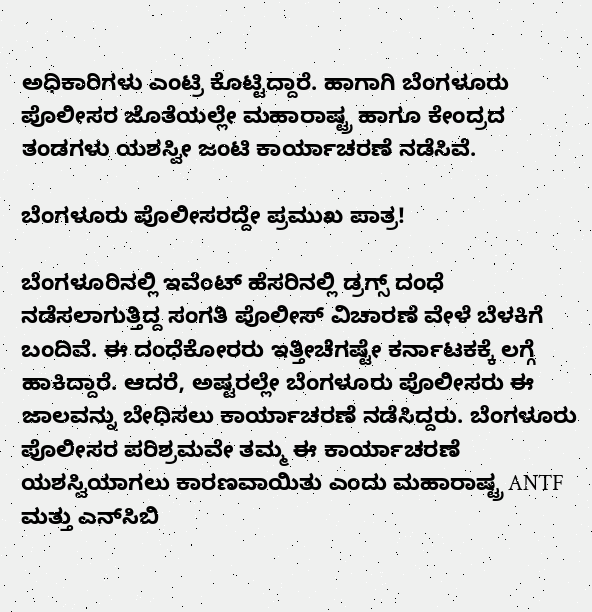ಅಧಿಕಾರಿಗಳು ಎಂಟ್ರಿ ಕೊಟ್ಟಿದ್ದಾರೆ. ಹಾಗಾಗಿ ಬೆಂಗಳೂರು ಪೊಲೀಸರ ಜೊತೆಯಲ್ಲೇ ಮಹಾರಾಷ್ಟ್ರ ಹಾಗೂ ಕೇಂದ್ರದ ತಂಡಗಳು ಯಶಸ್ವೀ ಜಂಟಿ ಕಾರ್ಯಾಚರಣೆ ನಡೆಸಿವೆ.

ಬೆಂಗಳೂರು ಪೊಲೀಸರದ್ದೇ ಪ್ರಮುಖ ಪಾತ್ರ!

ಬೆಂಗಳೂರಿನಲ್ಲಿ ಇವೆಂಟ್ ಹೆಸರಿನಲ್ಲಿ ಡ್ರಗ್ಸ್ ದಂಧೆ ನಡೆಸಲಾಗುತ್ತಿದ್ದ ಸಂಗತಿ ಪೊಲೀಸ್ ವಿಚಾರಣೆ ವೇಳೆ ಬೆಳಕಿಗೆ ಬಂದಿವೆ. ಈ ದಂಧೆಕೋರರು ಇತ್ತೀಚೆಗಷ್ಟೇ ಕರ್ನಾಟಕಕ್ಕೆ ಲಗ್ಗೆ ಹಾಕಿದ್ದಾರೆ. ಆದರೆ, ಅಷ್ಟರಲ್ಲೇ ಬೆಂಗಳೂರು ಪೊಲೀಸರು ಈ ಜಾಲವನ್ನು ಬೇಧಿಸಲು ಕಾರ್ಯಾಚರಣೆ ನಡೆಸಿದ್ದರು. ಬೆಂಗಳೂರು ಪೊಲೀಸರ ಪರಿಶ್ರಮವೇ ತಮ್ಮ ಈ ಕಾರ್ಯಾಚರಣೆ ಯಶಸ್ವಿಯಾಗಲು ಕಾರಣವಾಯಿತು ಎಂದು ಮಹಾರಾಷ್ಟ್ರ ANTF ಮತ್ತು ಎನ್‌ಸಿಬಿ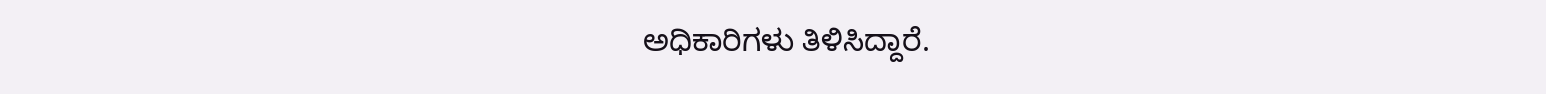ಅಧಿಕಾರಿಗಳು ತಿಳಿಸಿದ್ದಾರೆ.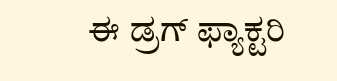ಈ ಡ್ರಗ್ ಫ್ಯಾಕ್ಟರಿ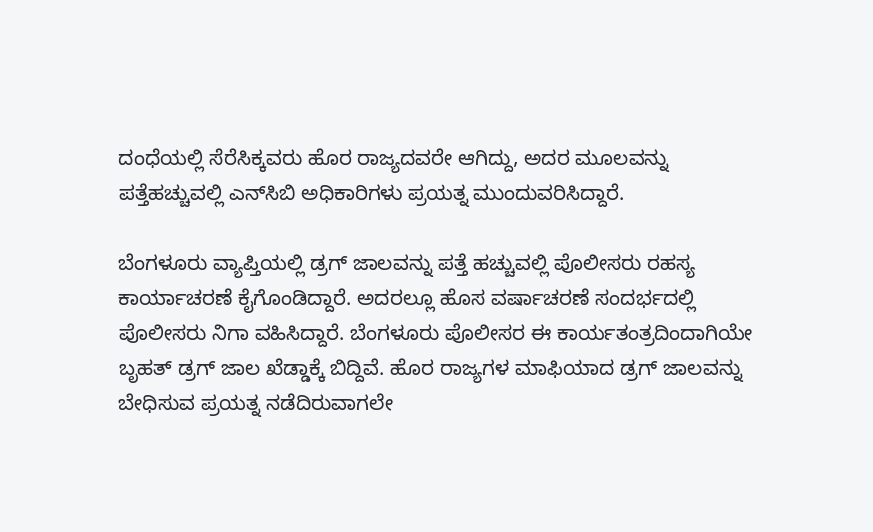ದಂಧೆಯಲ್ಲಿ ಸೆರೆಸಿಕ್ಕವರು ಹೊರ ರಾಜ್ಯದವರೇ ಆಗಿದ್ದು, ಅದರ ಮೂಲವನ್ನು ಪತ್ತೆಹಚ್ಚುವಲ್ಲಿ ಎನ್‌ಸಿಬಿ ಅಧಿಕಾರಿಗಳು ಪ್ರಯತ್ನ ಮುಂದುವರಿಸಿದ್ದಾರೆ.

ಬೆಂಗಳೂರು ವ್ಯಾಪ್ತಿಯಲ್ಲಿ ಡ್ರಗ್ ಜಾಲವನ್ನು ಪತ್ತೆ ಹಚ್ಚುವಲ್ಲಿ ಪೊಲೀಸರು ರಹಸ್ಯ ಕಾರ್ಯಾಚರಣೆ ಕೈಗೊಂಡಿದ್ದಾರೆ. ಅದರಲ್ಲೂ ಹೊಸ ವರ್ಷಾಚರಣೆ ಸಂದರ್ಭದಲ್ಲಿ ಪೊಲೀಸರು ನಿಗಾ ವಹಿಸಿದ್ದಾರೆ. ಬೆಂಗಳೂರು ಪೊಲೀಸರ ಈ ಕಾರ್ಯತಂತ್ರದಿಂದಾಗಿಯೇ ಬೃಹತ್ ಡ್ರಗ್ ಜಾಲ ಖೆಡ್ಡಾಕ್ಕೆ ಬಿದ್ದಿವೆ. ಹೊರ ರಾಜ್ಯಗಳ ಮಾಫಿಯಾದ ಡ್ರಗ್ ಜಾಲವನ್ನು ಬೇಧಿಸುವ ಪ್ರಯತ್ನ ನಡೆದಿರುವಾಗಲೇ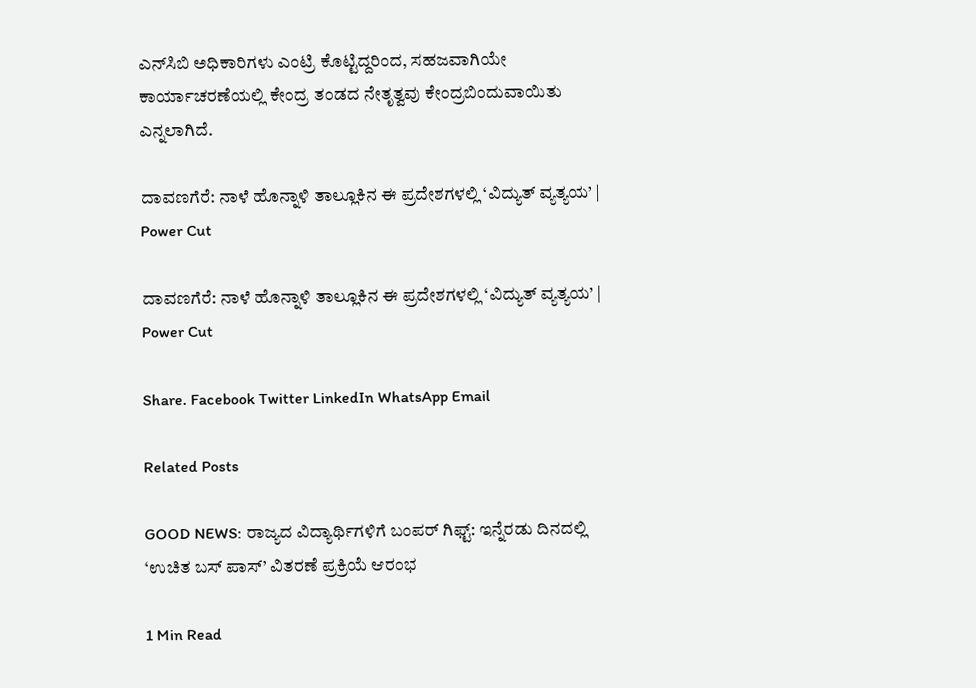ಎನ್‌ಸಿಬಿ ಅಧಿಕಾರಿಗಳು ಎಂಟ್ರಿ ಕೊಟ್ಟಿದ್ದರಿಂದ, ಸಹಜವಾಗಿಯೇ ಕಾರ್ಯಾಚರಣೆಯಲ್ಲಿ ಕೇಂದ್ರ ತಂಡದ ನೇತೃತ್ವವು ಕೇಂದ್ರಬಿಂದುವಾಯಿತು ಎನ್ನಲಾಗಿದೆ.

ದಾವಣಗೆರೆ: ನಾಳೆ ಹೊನ್ನಾಳಿ ತಾಲ್ಲೂಕಿನ ಈ ಪ್ರದೇಶಗಳಲ್ಲಿ ‘ವಿದ್ಯುತ್ ವ್ಯತ್ಯಯ’ | Power Cut

ದಾವಣಗೆರೆ: ನಾಳೆ ಹೊನ್ನಾಳಿ ತಾಲ್ಲೂಕಿನ ಈ ಪ್ರದೇಶಗಳಲ್ಲಿ ‘ವಿದ್ಯುತ್ ವ್ಯತ್ಯಯ’ | Power Cut

Share. Facebook Twitter LinkedIn WhatsApp Email

Related Posts

GOOD NEWS: ರಾಜ್ಯದ ವಿದ್ಯಾರ್ಥಿಗಳಿಗೆ ಬಂಪರ್ ಗಿಫ್ಟ್: ಇನ್ನೆರಡು ದಿನದಲ್ಲಿ ‘ಉಚಿತ ಬಸ್ ಪಾಸ್’ ವಿತರಣೆ ಪ್ರಕ್ರಿಯೆ ಆರಂಭ

1 Min Read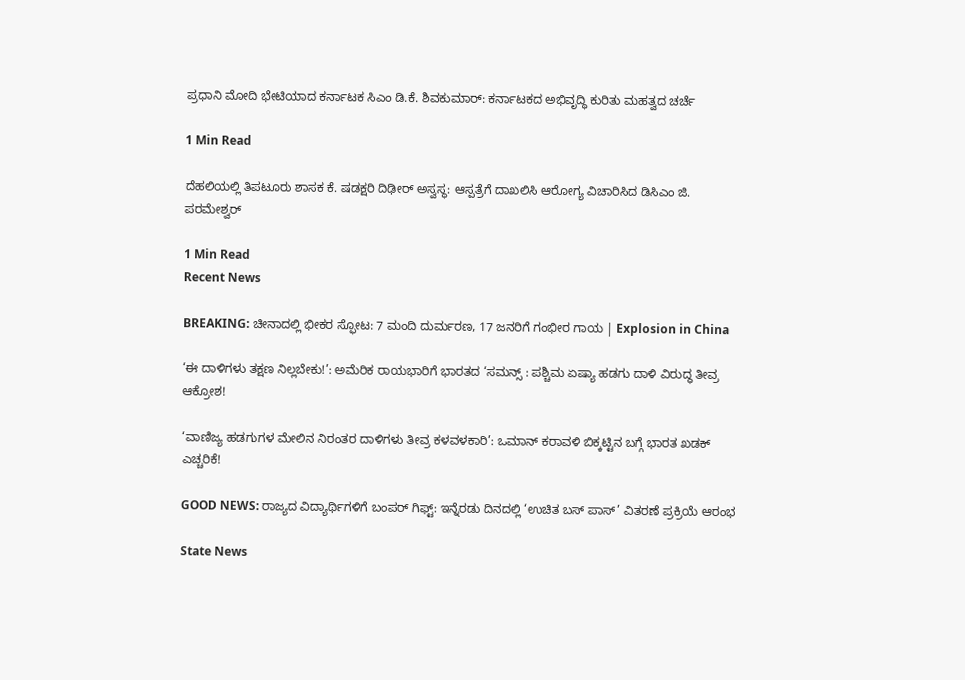ಪ್ರಧಾನಿ ಮೋದಿ ಭೇಟಿಯಾದ ಕರ್ನಾಟಕ ಸಿಎಂ ಡಿ.ಕೆ. ಶಿವಕುಮಾರ್: ಕರ್ನಾಟಕದ ಅಭಿವೃದ್ಧಿ ಕುರಿತು ಮಹತ್ವದ ಚರ್ಚೆ

1 Min Read

ದೆಹಲಿಯಲ್ಲಿ ತಿಪಟೂರು ಶಾಸಕ ಕೆ. ಷಡಕ್ಷರಿ ದಿಢೀರ್ ಅಸ್ವಸ್ಥ: ಆಸ್ಪತ್ರೆಗೆ ದಾಖಲಿಸಿ ಆರೋಗ್ಯ ವಿಚಾರಿಸಿದ ಡಿಸಿಎಂ ಜಿ. ಪರಮೇಶ್ವರ್

1 Min Read
Recent News

BREAKING: ಚೀನಾದಲ್ಲಿ ಭೀಕರ ಸ್ಫೋಟ: 7 ಮಂದಿ ದುರ್ಮರಣ, 17 ಜನರಿಗೆ ಗಂಭೀರ ಗಾಯ | Explosion in China

‘ಈ ದಾಳಿಗಳು ತಕ್ಷಣ ನಿಲ್ಲಬೇಕು!’: ಅಮೆರಿಕ ರಾಯಭಾರಿಗೆ ಭಾರತದ ‘ಸಮನ್ಸ್ : ಪಶ್ಚಿಮ ಏಷ್ಯಾ ಹಡಗು ದಾಳಿ ವಿರುದ್ಧ ತೀವ್ರ ಆಕ್ರೋಶ!

‘ವಾಣಿಜ್ಯ ಹಡಗುಗಳ ಮೇಲಿನ ನಿರಂತರ ದಾಳಿಗಳು ತೀವ್ರ ಕಳವಳಕಾರಿ’: ಒಮಾನ್ ಕರಾವಳಿ ಬಿಕ್ಕಟ್ಟಿನ ಬಗ್ಗೆ ಭಾರತ ಖಡಕ್ ಎಚ್ಚರಿಕೆ!

GOOD NEWS: ರಾಜ್ಯದ ವಿದ್ಯಾರ್ಥಿಗಳಿಗೆ ಬಂಪರ್ ಗಿಫ್ಟ್: ಇನ್ನೆರಡು ದಿನದಲ್ಲಿ ‘ಉಚಿತ ಬಸ್ ಪಾಸ್’ ವಿತರಣೆ ಪ್ರಕ್ರಿಯೆ ಆರಂಭ

State News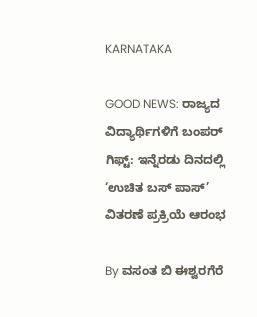KARNATAKA

GOOD NEWS: ರಾಜ್ಯದ ವಿದ್ಯಾರ್ಥಿಗಳಿಗೆ ಬಂಪರ್ ಗಿಫ್ಟ್: ಇನ್ನೆರಡು ದಿನದಲ್ಲಿ ‘ಉಚಿತ ಬಸ್ ಪಾಸ್’ ವಿತರಣೆ ಪ್ರಕ್ರಿಯೆ ಆರಂಭ

By ವಸಂತ ಬಿ ಈಶ್ವರಗೆರೆ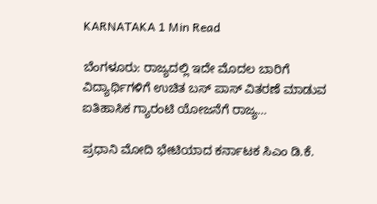KARNATAKA 1 Min Read

ಬೆಂಗಳೂರು: ರಾಜ್ಯದಲ್ಲಿ ಇದೇ ಮೊದಲ ಬಾರಿಗೆ ವಿದ್ಯಾರ್ಥಿಗಳಿಗೆ ಉಚಿತ ಬಸ್ ಪಾಸ್ ವಿತರಣೆ ಮಾಡುವ ಐತಿಹಾಸಿಕ ಗ್ಯಾರಂಟಿ ಯೋಜನೆಗೆ ರಾಜ್ಯ…

ಪ್ರಧಾನಿ ಮೋದಿ ಭೇಟಿಯಾದ ಕರ್ನಾಟಕ ಸಿಎಂ ಡಿ.ಕೆ.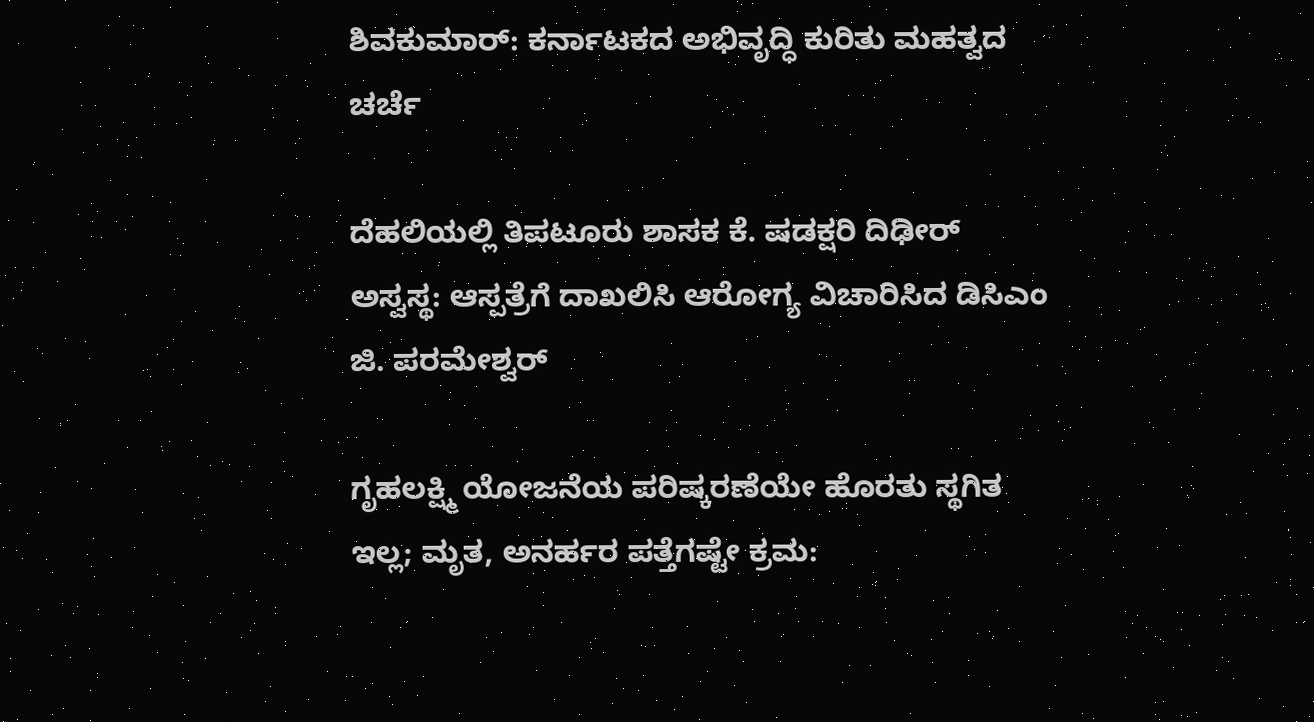ಶಿವಕುಮಾರ್: ಕರ್ನಾಟಕದ ಅಭಿವೃದ್ಧಿ ಕುರಿತು ಮಹತ್ವದ ಚರ್ಚೆ

ದೆಹಲಿಯಲ್ಲಿ ತಿಪಟೂರು ಶಾಸಕ ಕೆ. ಷಡಕ್ಷರಿ ದಿಢೀರ್ ಅಸ್ವಸ್ಥ: ಆಸ್ಪತ್ರೆಗೆ ದಾಖಲಿಸಿ ಆರೋಗ್ಯ ವಿಚಾರಿಸಿದ ಡಿಸಿಎಂ ಜಿ. ಪರಮೇಶ್ವರ್

ಗೃಹಲಕ್ಷ್ಮಿ ಯೋಜನೆಯ ಪರಿಷ್ಕರಣೆಯೇ ಹೊರತು ಸ್ಥಗಿತ ಇಲ್ಲ; ಮೃತ, ಅನರ್ಹರ ಪತ್ತೆಗಷ್ಟೇ ಕ್ರಮ: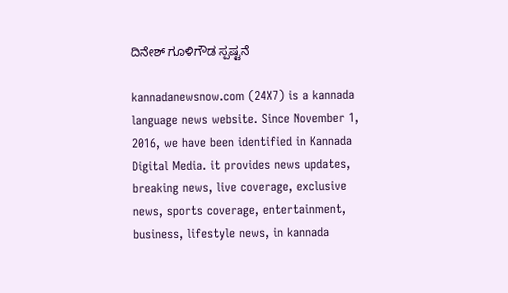ದಿನೇಶ್ ಗೂಳಿಗೌಡ ಸ್ಪಷ್ಟನೆ

kannadanewsnow.com (24X7) is a kannada language news website. Since November 1, 2016, we have been identified in Kannada Digital Media. it provides news updates, breaking news, live coverage, exclusive news, sports coverage, entertainment, business, lifestyle news, in kannada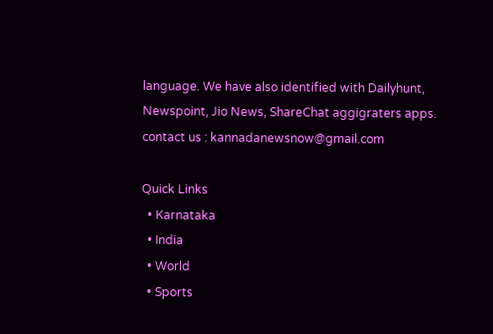language. We have also identified with Dailyhunt, Newspoint, Jio News, ShareChat aggigraters apps. contact us : kannadanewsnow@gmail.com

Quick Links
  • Karnataka
  • India
  • World
  • Sports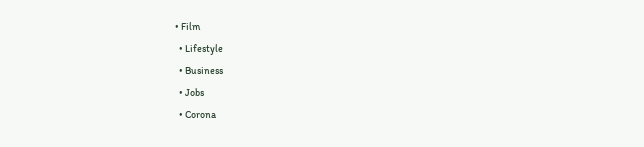• Film
  • Lifestyle
  • Business
  • Jobs
  • Corona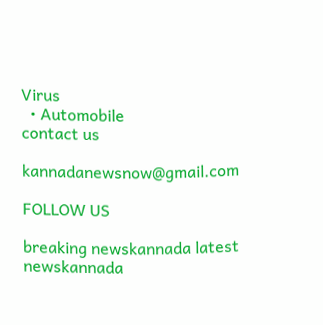Virus
  • Automobile
contact us

kannadanewsnow@gmail.com

FOLLOW US

breaking newskannada latest newskannada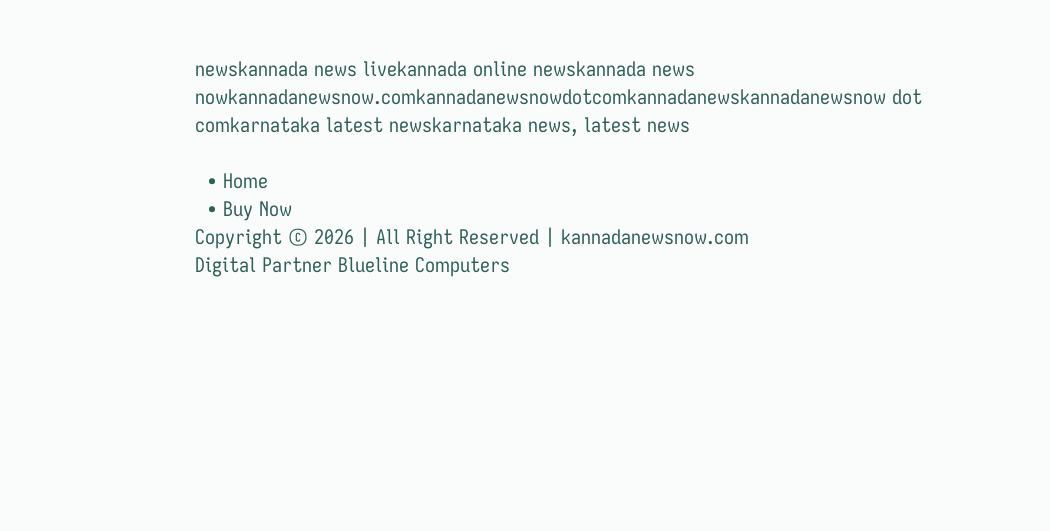newskannada news livekannada online newskannada news nowkannadanewsnow.comkannadanewsnowdotcomkannadanewskannadanewsnow dot comkarnataka latest newskarnataka news, latest news

  • Home
  • Buy Now
Copyright © 2026 | All Right Reserved | kannadanewsnow.com
Digital Partner Blueline Computers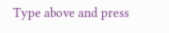Type above and press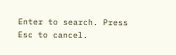Enter to search. Press Esc to cancel.